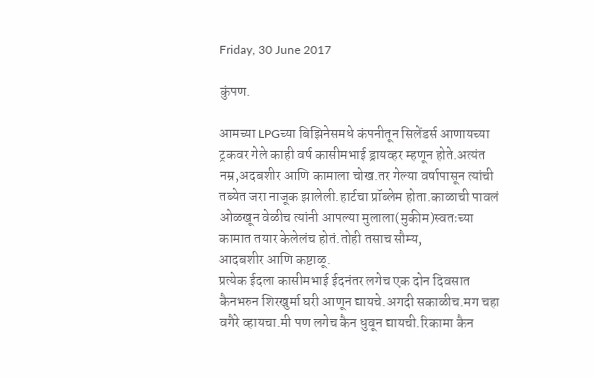Friday, 30 June 2017

कुंपण.

आमच्या LPGच्या बिझिनेसमधे कंपनीतून सिलेंडर्स आणायच्या ट्रकवर गेले काही वर्ष कासीमभाई ड्रायव्हर म्हणून होते.अत्यंत नम्र,अदबशीर आणि कामाला चोख.तर गेल्या वर्षापासून त्यांची तब्येत जरा नाजूक झालेली.हार्टचा प्रॉब्लेम होता.काळाची पावलं ओळखून वेळीच त्यांनी आपल्या मुलाला(मुकीम)स्वतःच्या कामात तयार केलेलंच होतं.तोही तसाच सौम्य,
आदबशीर आणि कष्टाळू.
प्रत्येक ईदला कासीमभाई ईदनंतर लगेच एक दोन दिवसात कैनभरुन शिरखुर्मा घरी आणून द्यायचे.अगदी सकाळीच.मग चहा वगैरे व्हायचा.मी पण लगेच कैन धुवून द्यायची.रिकामा कैन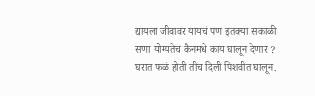द्यायला जीवावर यायचं पण इतक्या सकाळी सणा योग्यतेच कैनमधे काय घालून देणार ? घरात फळं होती तीच दिली पिशवीत घालून.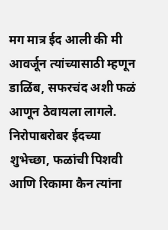मग मात्र ईद आली की मी आवर्जून त्यांच्यासाठी म्हणून डाळिंब, सफरचंद अशी फळं आणून ठेवायला लागले. निरोपाबरोबर ईदच्या शुभेच्छा, फळांची पिशवी आणि रिकामा कैन त्यांना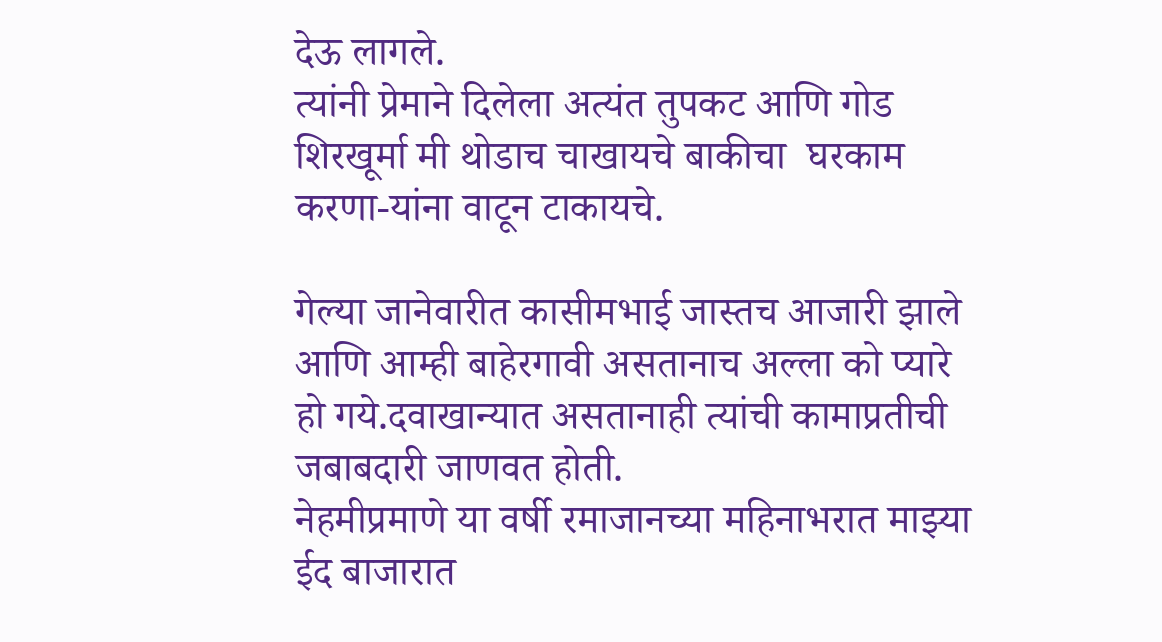देऊ लागले.
त्यांनी प्रेमाने दिलेला अत्यंत तुपकट आणि गोड शिरखूर्मा मी थोडाच चाखायचे बाकीचा  घरकाम करणा-यांना वाटून टाकायचे.

गेल्या जानेवारीत कासीमभाई जास्तच आजारी झाले आणि आम्ही बाहेरगावी असतानाच अल्ला को प्यारे हो गये.दवाखान्यात असतानाही त्यांची कामाप्रतीची जबाबदारी जाणवत होती.
नेहमीप्रमाणे या वर्षी रमाजानच्या महिनाभरात माझ्या ईद बाजारात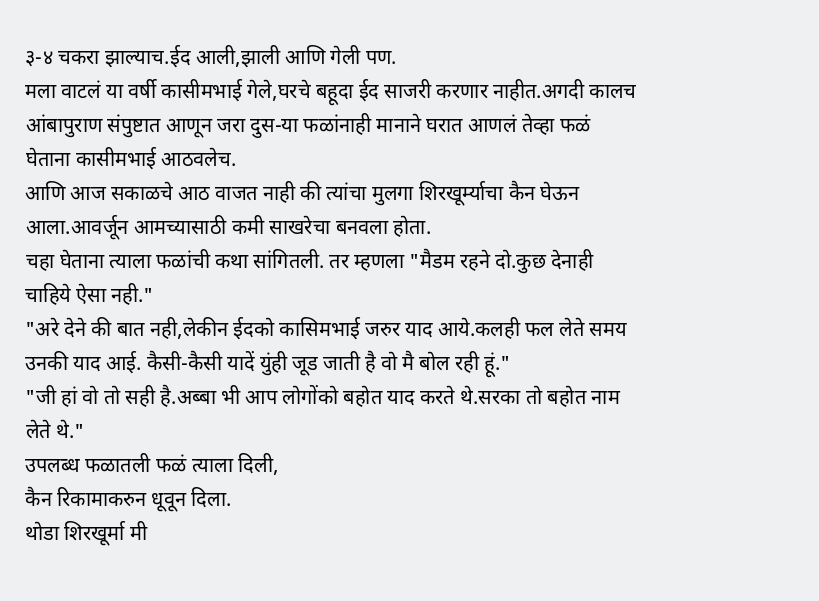३-४ चकरा झाल्याच.ईद आली,झाली आणि गेली पण.
मला वाटलं या वर्षी कासीमभाई गेले,घरचे बहूदा ईद साजरी करणार नाहीत.अगदी कालच आंबापुराण संपुष्टात आणून जरा दुस-या फळांनाही मानाने घरात आणलं तेव्हा फळं घेताना कासीमभाई आठवलेच.
आणि आज सकाळचे आठ वाजत नाही की त्यांचा मुलगा शिरखूर्म्याचा कैन घेऊन आला.आवर्जून आमच्यासाठी कमी साखरेचा बनवला होता.
चहा घेताना त्याला फळांची कथा सांगितली. तर म्हणला "मैडम रहने दो.कुछ देनाही चाहिये ऐसा नही."
"अरे देने की बात नही,लेकीन ईदको कासिमभाई जरुर याद आये.कलही फल लेते समय उनकी याद आई. कैसी-कैसी यादें युंही जूड जाती है वो मै बोल रही हूं."
"जी हां वो तो सही है.अब्बा भी आप लोगोंको बहोत याद करते थे.सरका तो बहोत नाम लेते थे."
उपलब्ध फळातली फळं त्याला दिली,
कैन रिकामाकरुन धूवून दिला.
थोडा शिरखूर्मा मी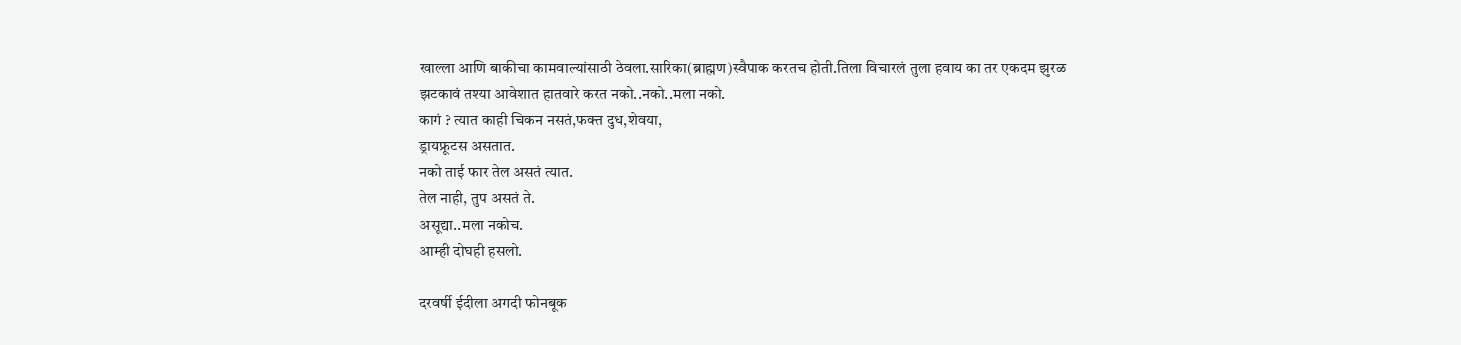खाल्ला आणि बाकीचा कामवाल्यांसाठी ठेवला.सारिका(ब्राह्मण)स्वैपाक करतच होती.तिला विचारलं तुला हवाय का तर एकदम झुरळ झटकावं तश्या आवेशात हातवारे करत नको..नको..मला नको.
कागं ? त्यात काही चिकन नसतं,फक्त दुध,शेवया,
ड्रायफ्रूटस असतात.
नको ताई फार तेल असतं त्यात.
तेल नाही, तुप असतं ते.
असूद्या..मला नकोच.
आम्ही दोघही हसलो.

दरवर्षी ईदीला अगदी फोनबूक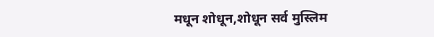मधून शोधून,शोधून सर्व मुस्लिम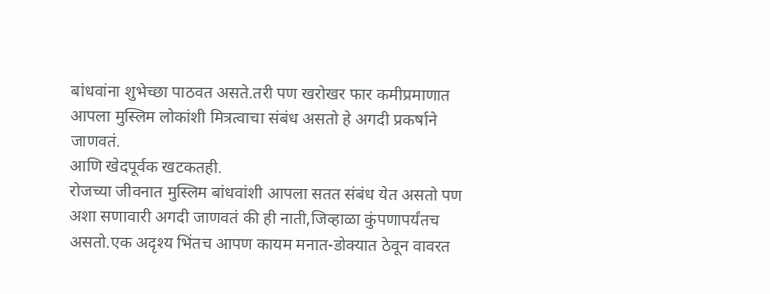बांधवांना शुभेच्छा पाठवत असते.तरी पण खरोखर फार कमीप्रमाणात आपला मुस्लिम लोकांशी मित्रत्वाचा संबंध असतो हे अगदी प्रकर्षाने जाणवतं.
आणि खेदपूर्वक खटकतही.
रोजच्या जीवनात मुस्लिम बांधवांशी आपला सतत संबंध येत असतो पण अशा सणावारी अगदी जाणवतं की ही नाती,जिव्हाळा कुंपणापर्यंतच असतो.एक अदृश्य भिंतच आपण कायम मनात-डोक्यात ठेवून वावरत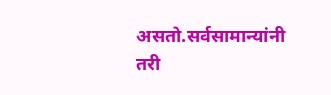असतो.सर्वसामान्यांनी तरी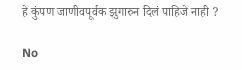हे कुंपण जाणीवपूर्वक झुगारुन दिलं पाहिजे नाही ?

No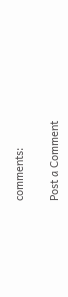comments:

Post a Comment